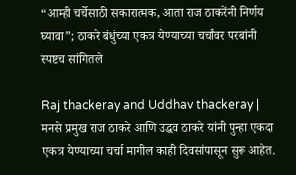“आम्ही चर्चेसाठी सकारात्मक, आता राज ठाकरेंनी निर्णय घ्यावा”; ठाकरे बंधुंच्या एकत्र येण्याच्या चर्चांवर परबांनी स्पष्टच सांगितले

Raj thackeray and Uddhav thackeray | मनसे प्रमुख राज ठाकरे आणि उद्धव ठाकरे यांनी पुन्हा एकदा एकत्र येण्याच्या चर्चा मागील काही दिवसांपासून सुरू आहेत.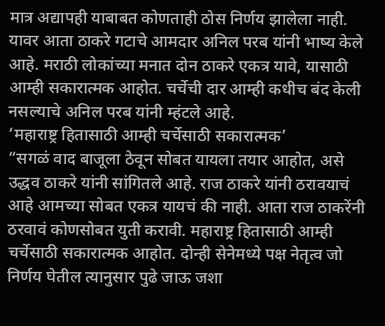मात्र अद्यापही याबाबत कोणताही ठोस निर्णय झालेला नाही. यावर आता ठाकरे गटाचे आमदार अनिल परब यांनी भाष्य केले आहे. मराठी लोकांच्या मनात दोन ठाकरे एकत्र यावे, यासाठी आम्ही सकारात्मक आहोत. चर्चेची दार आम्ही कधीच बंद केली नसल्याचे अनिल परब यांनी म्हंटले आहे.
‘महाराष्ट्र हितासाठी आम्ही चर्चेसाठी सकारात्मक’
“सगळं वाद बाजूला ठेवून सोबत यायला तयार आहोत, असे उद्धव ठाकरे यांनी सांगितले आहे. राज ठाकरे यांनी ठरावयाचं आहे आमच्या सोबत एकत्र यायचं की नाही. आता राज ठाकरेंनी ठरवावं कोणसोबत युती करावी. महाराष्ट्र हितासाठी आम्ही चर्चेसाठी सकारात्मक आहोत. दोन्ही सेनेमध्ये पक्ष नेतृत्व जो निर्णय घेतील त्यानुसार पुढे जाऊ जशा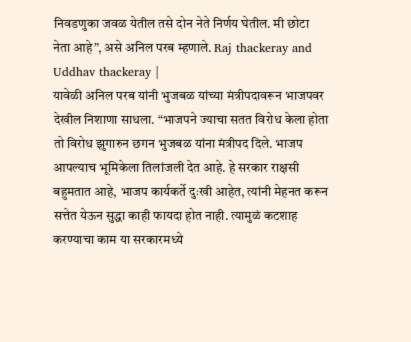निवडणुका जवळ येतील तसे दोन नेते निर्णय घेतील. मी छोटा नेता आहे”, असे अनिल परब म्हणाले. Raj thackeray and Uddhav thackeray |
यावेळी अनिल परब यांनी भुजबळ यांच्या मंत्रीपदावरून भाजपवर देखील निशाणा साधला. “भाजपने ज्याचा सतत विरोध केला होता तो विरोध झुगारुन छगन भुजबळ यांना मंत्रीपद दिले. भाजप आपल्याच भूमिकेला तिलांजली देत आहे. हे सरकार राक्षसी बहुमतात आहे, भाजप कार्यकर्ते दुःखी आहेत, त्यांनी मेहनत करून सत्तेत येऊन सुद्धा काही फायदा होत नाही. त्यामुळं कटशाह करण्याचा काम या सरकारमध्ये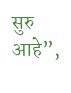सुरु आहे”,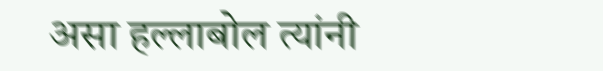असा हल्लाबोल त्यांनी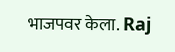भाजपवर केला. Raj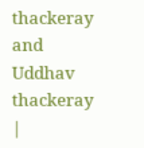thackeray and Uddhav thackeray |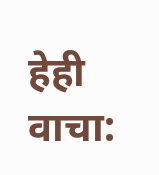हेही वाचा: